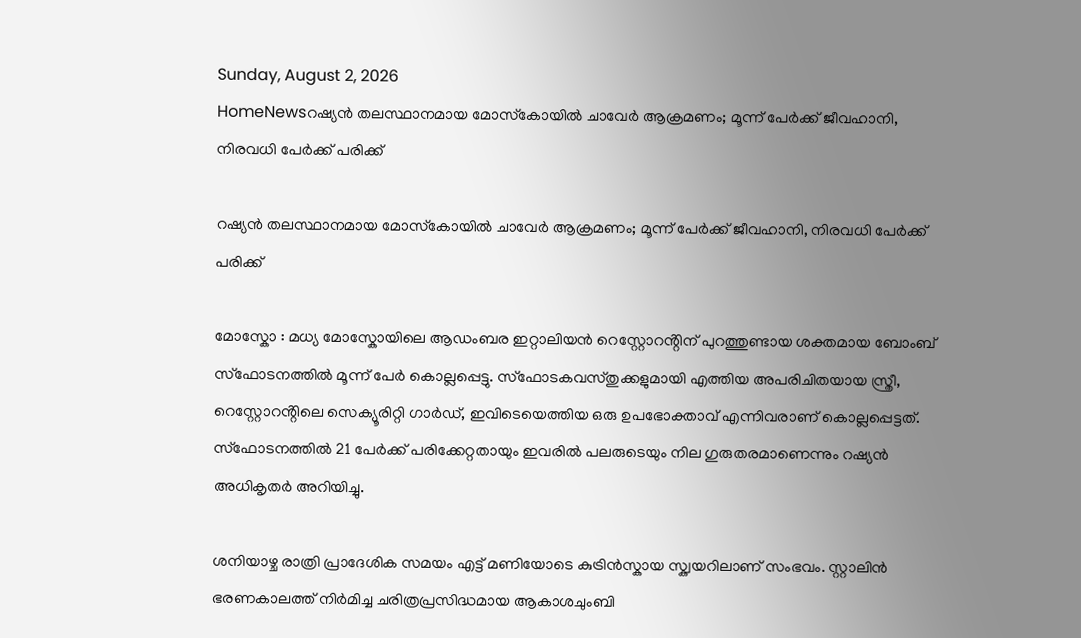Sunday, August 2, 2026
HomeNewsറഷ്യൻ തലസ്ഥാനമായ മോസ്‌കോയിൽ ചാവേർ ആക്രമണം; മൂന്ന് പേർക്ക് ജീവഹാനി, നിരവധി പേർക്ക് പരിക്ക്

റഷ്യൻ തലസ്ഥാനമായ മോസ്‌കോയിൽ ചാവേർ ആക്രമണം; മൂന്ന് പേർക്ക് ജീവഹാനി, നിരവധി പേർക്ക് പരിക്ക്

മോസ്കോ : മധ്യ മോസ്കോയിലെ ആഡംബര ഇറ്റാലിയൻ റെസ്റ്റോറൻ്റിന് പുറത്തുണ്ടായ ശക്തമായ ബോംബ് സ്ഫോടനത്തിൽ മൂന്ന് പേർ കൊല്ലപ്പെട്ടു. സ്ഫോടകവസ്തുക്കളുമായി എത്തിയ അപരിചിതയായ സ്ത്രീ, റെസ്റ്റോറൻ്റിലെ സെക്യൂരിറ്റി ഗാർഡ്, ഇവിടെയെത്തിയ ഒരു ഉപഭോക്താവ് എന്നിവരാണ് കൊല്ലപ്പെട്ടത്. സ്ഫോടനത്തിൽ 21 പേർക്ക് പരിക്കേറ്റതായും ഇവരിൽ പലരുടെയും നില ഗുരുതരമാണെന്നും റഷ്യൻ അധികൃതർ അറിയിച്ചു.

ശനിയാഴ്ച രാത്രി പ്രാദേശിക സമയം എട്ട് മണിയോടെ കുട്രിൻസ്കായ സ്ക്വയറിലാണ് സംഭവം. സ്റ്റാലിൻ ഭരണകാലത്ത് നിർമിച്ച ചരിത്രപ്രസിദ്ധമായ ആകാശചുംബി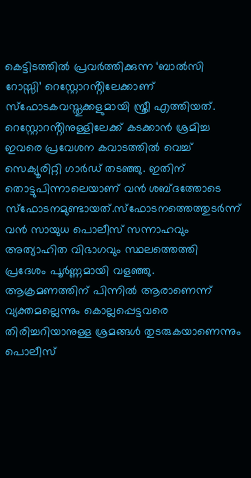കെട്ടിടത്തിൽ പ്രവർത്തിക്കുന്ന ‘ബാൽസി റോസ്സി’ റെസ്റ്റോറൻ്റിലേക്കാണ് സ്ഫോടകവസ്തുക്കളുമായി സ്ത്രീ എത്തിയത്. റെസ്റ്റോറൻ്റിനുള്ളിലേക്ക് കടക്കാൻ ശ്രമിച്ച ഇവരെ പ്രവേശന കവാടത്തിൽ വെച്ച് സെക്യൂരിറ്റി ഗാർഡ് തടഞ്ഞു. ഇതിന് തൊട്ടുപിന്നാലെയാണ് വൻ ശബ്ദത്തോടെ സ്ഫോടനമുണ്ടായത്.സ്ഫോടനത്തെത്തുടർന്ന് വൻ സായുധ പൊലീസ് സന്നാഹവും അത്യാഹിത വിഭാഗവും സ്ഥലത്തെത്തി പ്രദേശം പൂർണ്ണമായി വളഞ്ഞു. ആക്രമണത്തിന് പിന്നിൽ ആരാണെന്ന് വ്യക്തമല്ലെന്നും കൊല്ലപ്പെട്ടവരെ തിരിച്ചറിയാനുള്ള ശ്രമങ്ങൾ തുടരുകയാണെന്നും പൊലീസ്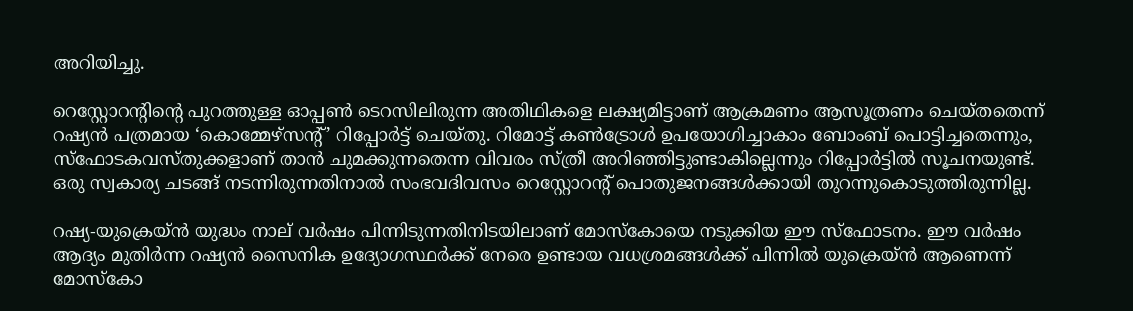അറിയിച്ചു.

റെസ്റ്റോറൻ്റിൻ്റെ പുറത്തുള്ള ഓപ്പൺ ടെറസിലിരുന്ന അതിഥികളെ ലക്ഷ്യമിട്ടാണ് ആക്രമണം ആസൂത്രണം ചെയ്തതെന്ന് റഷ്യൻ പത്രമായ ‘കൊമ്മേഴ്സൻ്റ്’ റിപ്പോർട്ട് ചെയ്തു. റിമോട്ട് കൺട്രോൾ ഉപയോഗിച്ചാകാം ബോംബ് പൊട്ടിച്ചതെന്നും, സ്ഫോടകവസ്തുക്കളാണ് താൻ ചുമക്കുന്നതെന്ന വിവരം സ്ത്രീ അറിഞ്ഞിട്ടുണ്ടാകില്ലെന്നും റിപ്പോർട്ടിൽ സൂചനയുണ്ട്. ഒരു സ്വകാര്യ ചടങ്ങ് നടന്നിരുന്നതിനാൽ സംഭവദിവസം റെസ്റ്റോറൻ്റ് പൊതുജനങ്ങൾക്കായി തുറന്നുകൊടുത്തിരുന്നില്ല.

റഷ്യ-യുക്രെയ്ൻ യുദ്ധം നാല് വർഷം പിന്നിടുന്നതിനിടയിലാണ് മോസ്കോയെ നടുക്കിയ ഈ സ്ഫോടനം. ഈ വർഷം ആദ്യം മുതിർന്ന റഷ്യൻ സൈനിക ഉദ്യോഗസ്ഥർക്ക് നേരെ ഉണ്ടായ വധശ്രമങ്ങൾക്ക് പിന്നിൽ യുക്രെയ്ൻ ആണെന്ന് മോസ്കോ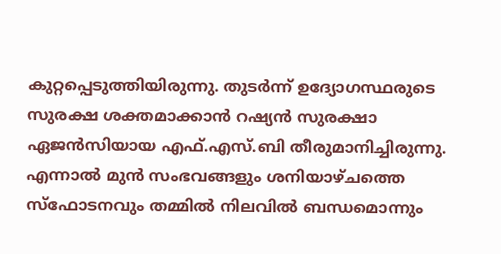കുറ്റപ്പെടുത്തിയിരുന്നു. തുടർന്ന് ഉദ്യോഗസ്ഥരുടെ സുരക്ഷ ശക്തമാക്കാൻ റഷ്യൻ സുരക്ഷാ ഏജൻസിയായ എഫ്.എസ്.ബി തീരുമാനിച്ചിരുന്നു. എന്നാൽ മുൻ സംഭവങ്ങളും ശനിയാഴ്ചത്തെ സ്ഫോടനവും തമ്മിൽ നിലവിൽ ബന്ധമൊന്നും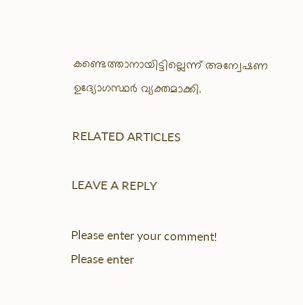കണ്ടെത്താനായിട്ടില്ലെന്ന് അന്വേഷണ ഉദ്യോഗസ്ഥർ വ്യക്തമാക്കി.

RELATED ARTICLES

LEAVE A REPLY

Please enter your comment!
Please enter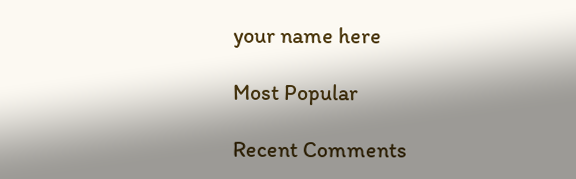your name here

Most Popular

Recent Comments